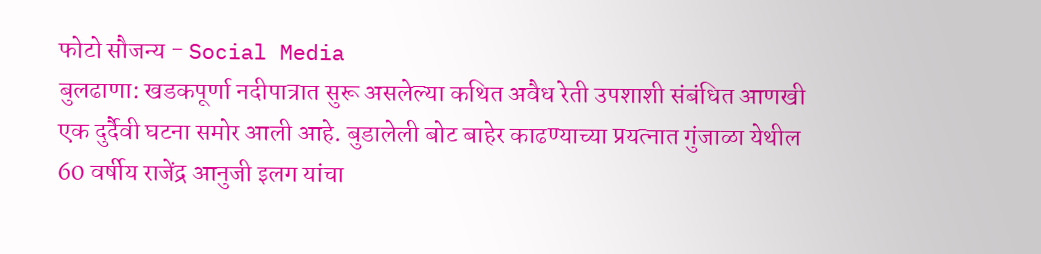फोटो सौजन्य - Social Media
बुलढाणा: खडकपूर्णा नदीपात्रात सुरू असलेल्या कथित अवैध रेती उपशाशी संबंधित आणखी एक दुर्दैवी घटना समोर आली आहे. बुडालेली बोट बाहेर काढण्याच्या प्रयत्नात गुंजाळा येथील 60 वर्षीय राजेंद्र आनुजी इलग यांचा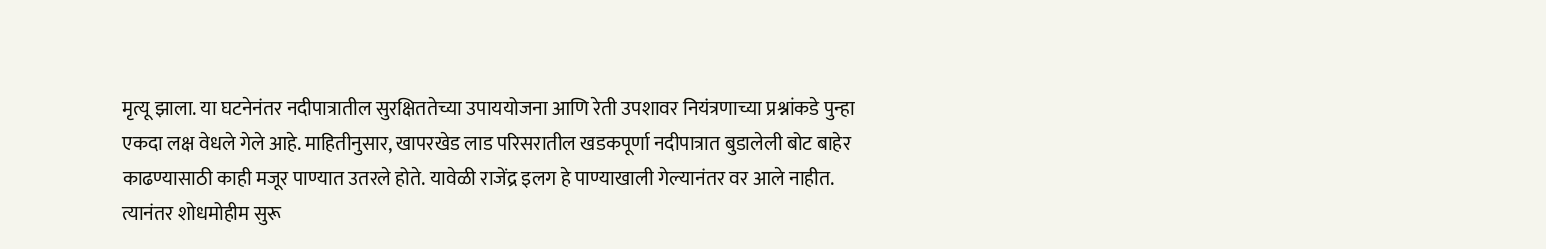मृत्यू झाला. या घटनेनंतर नदीपात्रातील सुरक्षिततेच्या उपाययोजना आणि रेती उपशावर नियंत्रणाच्या प्रश्नांकडे पुन्हा एकदा लक्ष वेधले गेले आहे. माहितीनुसार, खापरखेड लाड परिसरातील खडकपूर्णा नदीपात्रात बुडालेली बोट बाहेर काढण्यासाठी काही मजूर पाण्यात उतरले होते. यावेळी राजेंद्र इलग हे पाण्याखाली गेल्यानंतर वर आले नाहीत. त्यानंतर शोधमोहीम सुरू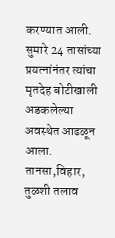करण्यात आली. सुमारे 24 तासांच्या प्रयत्नांनंतर त्यांचा मृतदेह बोटीखाली अडकलेल्या अवस्थेत आढळून आला.
तानसा,विहार, तुळशी तलाव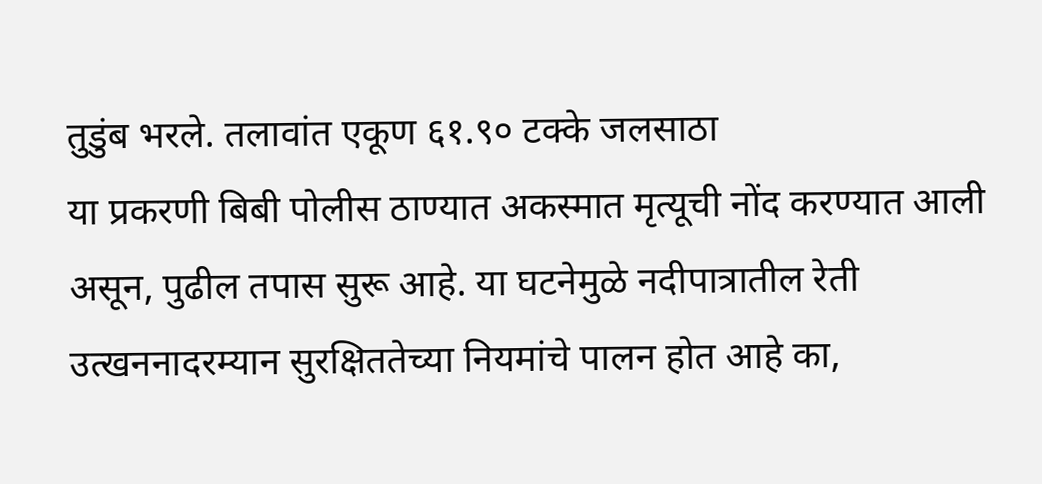तुडुंब भरले. तलावांत एकूण ६१.९० टक्के जलसाठा
या प्रकरणी बिबी पोलीस ठाण्यात अकस्मात मृत्यूची नोंद करण्यात आली असून, पुढील तपास सुरू आहे. या घटनेमुळे नदीपात्रातील रेती उत्खननादरम्यान सुरक्षिततेच्या नियमांचे पालन होत आहे का,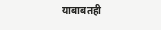याबाबतही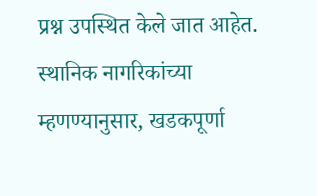प्रश्न उपस्थित केले जात आहेत.
स्थानिक नागरिकांच्या म्हणण्यानुसार, खडकपूर्णा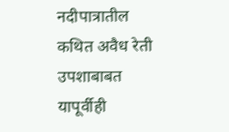नदीपात्रातील कथित अवैध रेती उपशाबाबत यापूर्वीही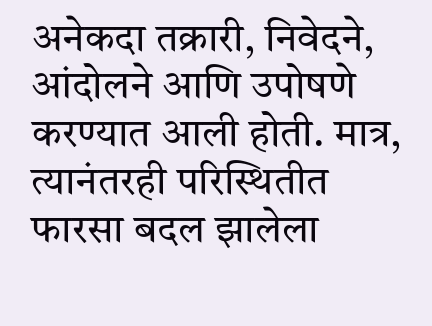अनेकदा तक्रारी, निवेदने, आंदोलने आणि उपोषणे करण्यात आली होती. मात्र, त्यानंतरही परिस्थितीत फारसा बदल झालेला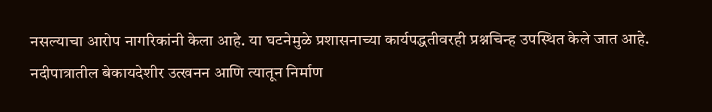नसल्याचा आरोप नागरिकांनी केला आहे. या घटनेमुळे प्रशासनाच्या कार्यपद्धतीवरही प्रश्नचिन्ह उपस्थित केले जात आहे.
नदीपात्रातील बेकायदेशीर उत्खनन आणि त्यातून निर्माण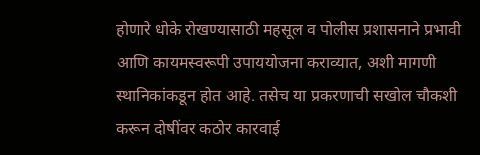होणारे धोके रोखण्यासाठी महसूल व पोलीस प्रशासनाने प्रभावी आणि कायमस्वरूपी उपाययोजना कराव्यात, अशी मागणी स्थानिकांकडून होत आहे. तसेच या प्रकरणाची सखोल चौकशी करून दोषींवर कठोर कारवाई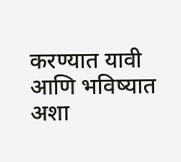करण्यात यावी आणि भविष्यात अशा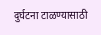दुर्घटना टाळण्यासाठी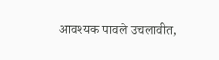आवश्यक पावले उचलावीत,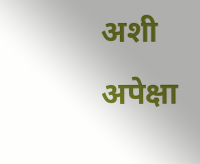अशी अपेक्षा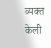व्यक्त केली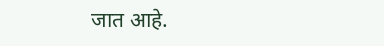जात आहे.